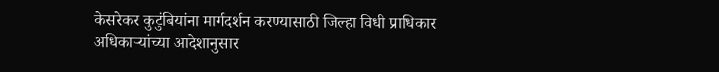केसरेकर कुटुंबियांना मार्गदर्शन करण्यासाठी जिल्हा विधी प्राधिकार अधिकाऱ्यांच्या आदेशानुसार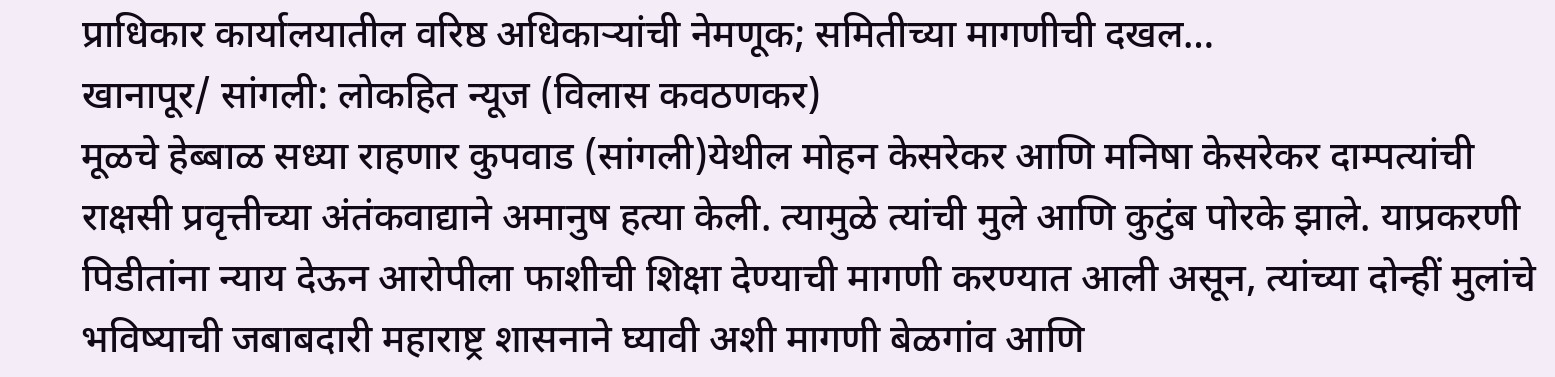प्राधिकार कार्यालयातील वरिष्ठ अधिकाऱ्यांची नेमणूक; समितीच्या मागणीची दखल…
खानापूर/ सांगली: लोकहित न्यूज (विलास कवठणकर)
मूळचे हेब्बाळ सध्या राहणार कुपवाड (सांगली)येथील मोहन केसरेकर आणि मनिषा केसरेकर दाम्पत्यांची राक्षसी प्रवृत्तीच्या अंतंकवाद्याने अमानुष हत्या केली. त्यामुळे त्यांची मुले आणि कुटुंब पोरके झाले. याप्रकरणी पिडीतांना न्याय देऊन आरोपीला फाशीची शिक्षा देण्याची मागणी करण्यात आली असून, त्यांच्या दोन्हीं मुलांचे भविष्याची जबाबदारी महाराष्ट्र शासनाने घ्यावी अशी मागणी बेळगांव आणि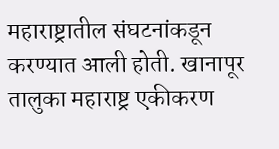महाराष्ट्रातील संघटनांकडून करण्यात आली होती. खानापूर तालुका महाराष्ट्र एकीकरण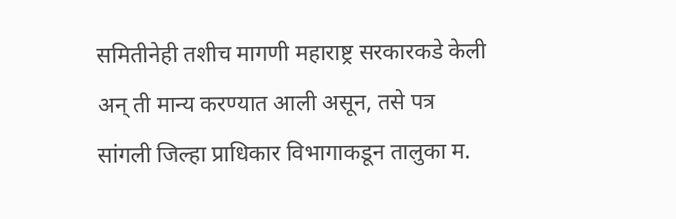समितीनेही तशीच मागणी महाराष्ट्र सरकारकडे केली अन् ती मान्य करण्यात आली असून, तसे पत्र सांगली जिल्हा प्राधिकार विभागाकडून तालुका म.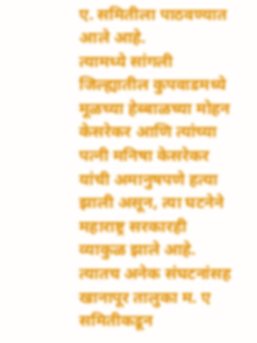ए. समितीला पाठवण्यात आले आहे.
त्यामध्ये सांगली जिल्ह्यातील कुपवाडमध्ये मूळच्या हेब्बाळच्या मोहन केसरेकर आणि त्यांच्या पत्नी मनिषा केसरेकर यांची अमानुषपणे हत्या झाली असून, त्या घटनेने महाराष्ट्र सरकारही व्याकुळ झाले आहे. त्यातच अनेक संघटनांसह खानापूर तालुका म. ए समितीकडून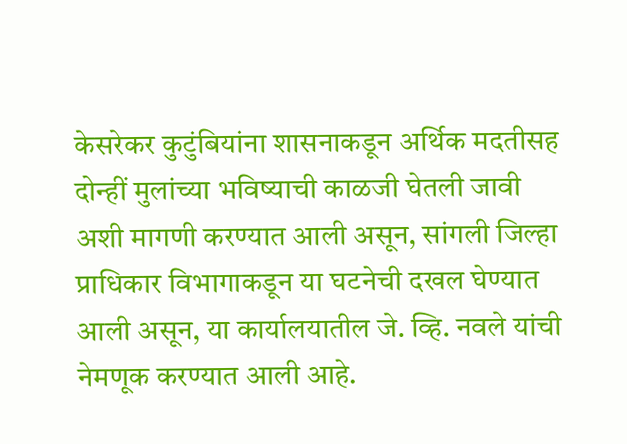केसरेकर कुटुंबियांना शासनाकडून अर्थिक मदतीसह दोन्हीं मुलांच्या भविष्याची काळजी घेतली जावी अशी मागणी करण्यात आली असून, सांगली जिल्हा प्राधिकार विभागाकडून या घटनेची दखल घेण्यात आली असून, या कार्यालयातील जे. व्हि. नवले यांची नेमणूक करण्यात आली आहे.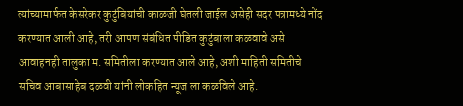त्यांच्यामार्फत केसरेकर कुटुंबियांची काळजी घेतली जाईल असेही सदर पत्रामध्ये नोंद करण्यात आली आहे, तरी आपण संबंधित पीडित कुटुंबाला कळवावे असे आवाहनही तालुका म. समितीला करण्यात आले आहे, अशी माहिती समितीचे सचिव आबासाहेब दळवी यांनी लोकहित न्यूज ला कळविले आहे.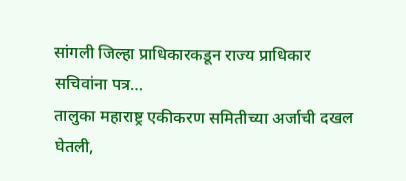सांगली जिल्हा प्राधिकारकडून राज्य प्राधिकार सचिवांना पत्र…
तालुका महाराष्ट्र एकीकरण समितीच्या अर्जाची दखल घेतली,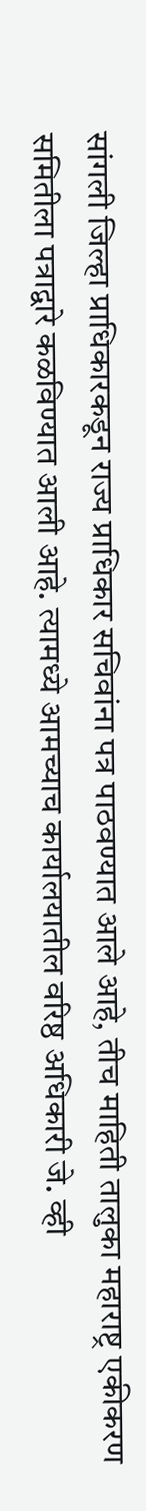सांगली जिल्हा प्राधिकारकडून राज्य प्राधिकार सचिवांना पत्र पाठवण्यात आले आहे, तीच माहिती तालुका महाराष्ट्र एकीकरण समितीला पत्राद्वारे कळविण्यात आली आहे. त्यामध्ये आमच्याच कार्यालयातील वरिष्ठ अधिकारी जे. व्ही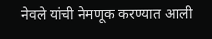नेवले यांची नेमणूक करण्यात आली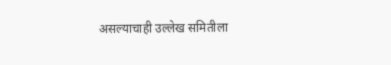असल्याचाही उल्लेख समितीला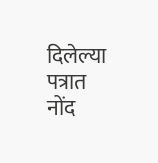दिलेल्या पत्रात नोंद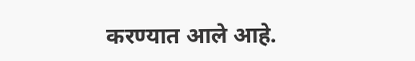करण्यात आले आहे.